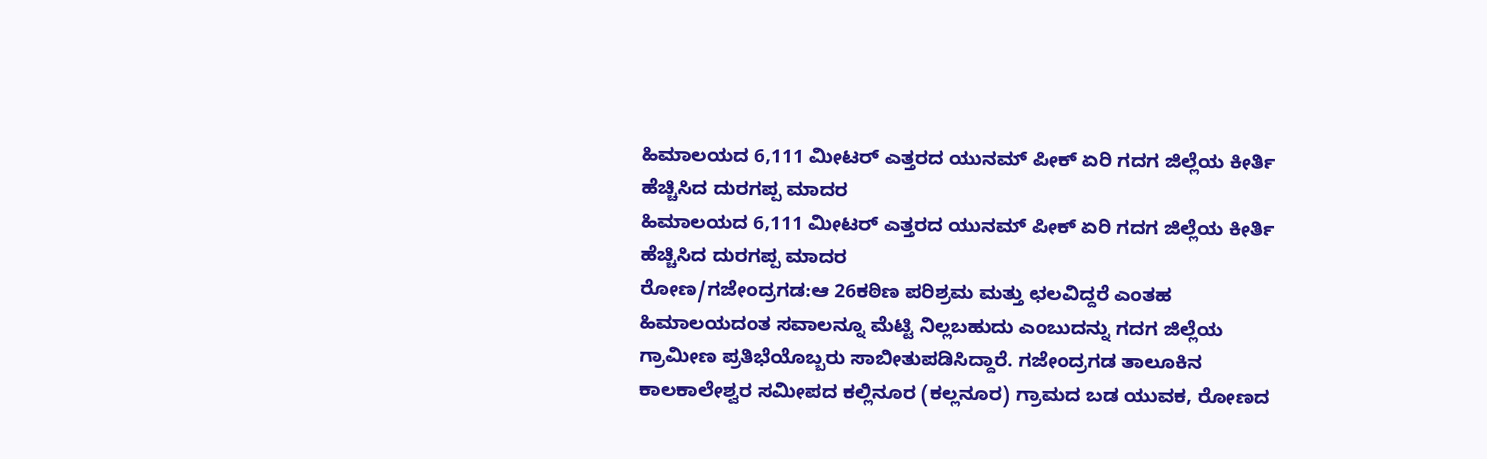ಹಿಮಾಲಯದ 6,111 ಮೀಟರ್ ಎತ್ತರದ ಯುನಮ್ ಪೀಕ್ ಏರಿ ಗದಗ ಜಿಲ್ಲೆಯ ಕೀರ್ತಿ ಹೆಚ್ಚಿಸಿದ ದುರಗಪ್ಪ ಮಾದರ
ಹಿಮಾಲಯದ 6,111 ಮೀಟರ್ ಎತ್ತರದ ಯುನಮ್ ಪೀಕ್ ಏರಿ ಗದಗ ಜಿಲ್ಲೆಯ ಕೀರ್ತಿ ಹೆಚ್ಚಿಸಿದ ದುರಗಪ್ಪ ಮಾದರ
ರೋಣ/ಗಜೇಂದ್ರಗಡ:ಆ 26ಕಠಿಣ ಪರಿಶ್ರಮ ಮತ್ತು ಛಲವಿದ್ದರೆ ಎಂತಹ ಹಿಮಾಲಯದಂತ ಸವಾಲನ್ನೂ ಮೆಟ್ಟಿ ನಿಲ್ಲಬಹುದು ಎಂಬುದನ್ನು ಗದಗ ಜಿಲ್ಲೆಯ ಗ್ರಾಮೀಣ ಪ್ರತಿಭೆಯೊಬ್ಬರು ಸಾಬೀತುಪಡಿಸಿದ್ದಾರೆ. ಗಜೇಂದ್ರಗಡ ತಾಲೂಕಿನ ಕಾಲಕಾಲೇಶ್ವರ ಸಮೀಪದ ಕಲ್ಲಿನೂರ (ಕಲ್ಲನೂರ) ಗ್ರಾಮದ ಬಡ ಯುವಕ, ರೋಣದ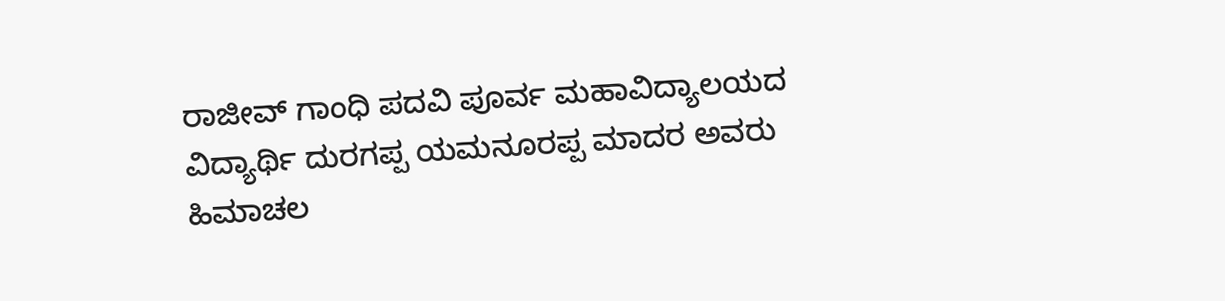ರಾಜೀವ್ ಗಾಂಧಿ ಪದವಿ ಪೂರ್ವ ಮಹಾವಿದ್ಯಾಲಯದ ವಿದ್ಯಾರ್ಥಿ ದುರಗಪ್ಪ ಯಮನೂರಪ್ಪ ಮಾದರ ಅವರು ಹಿಮಾಚಲ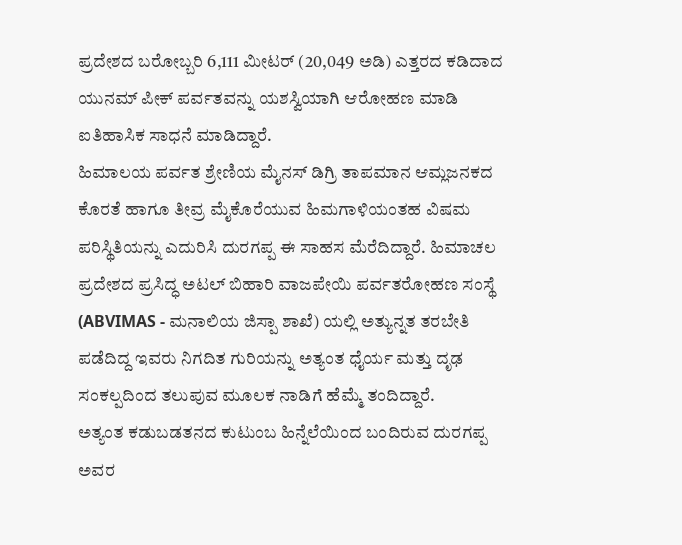ಪ್ರದೇಶದ ಬರೋಬ್ಬರಿ 6,111 ಮೀಟರ್ (20,049 ಅಡಿ) ಎತ್ತರದ ಕಡಿದಾದ ಯುನಮ್ ಪೀಕ್ ಪರ್ವತವನ್ನು ಯಶಸ್ವಿಯಾಗಿ ಆರೋಹಣ ಮಾಡಿ ಐತಿಹಾಸಿಕ ಸಾಧನೆ ಮಾಡಿದ್ದಾರೆ.
ಹಿಮಾಲಯ ಪರ್ವತ ಶ್ರೇಣಿಯ ಮೈನಸ್ ಡಿಗ್ರಿ ತಾಪಮಾನ ಆಮ್ಲಜನಕದ ಕೊರತೆ ಹಾಗೂ ತೀವ್ರ ಮೈಕೊರೆಯುವ ಹಿಮಗಾಳಿಯಂತಹ ವಿಷಮ ಪರಿಸ್ಥಿತಿಯನ್ನು ಎದುರಿಸಿ ದುರಗಪ್ಪ ಈ ಸಾಹಸ ಮೆರೆದಿದ್ದಾರೆ. ಹಿಮಾಚಲ ಪ್ರದೇಶದ ಪ್ರಸಿದ್ಧ ಅಟಲ್ ಬಿಹಾರಿ ವಾಜಪೇಯಿ ಪರ್ವತರೋಹಣ ಸಂಸ್ಥೆ (ABVIMAS - ಮನಾಲಿಯ ಜಿಸ್ಪಾ ಶಾಖೆ) ಯಲ್ಲಿ ಅತ್ಯುನ್ನತ ತರಬೇತಿ ಪಡೆದಿದ್ದ ಇವರು ನಿಗದಿತ ಗುರಿಯನ್ನು ಅತ್ಯಂತ ಧೈರ್ಯ ಮತ್ತು ದೃಢ ಸಂಕಲ್ಪದಿಂದ ತಲುಪುವ ಮೂಲಕ ನಾಡಿಗೆ ಹೆಮ್ಮೆ ತಂದಿದ್ದಾರೆ.
ಅತ್ಯಂತ ಕಡುಬಡತನದ ಕುಟುಂಬ ಹಿನ್ನೆಲೆಯಿಂದ ಬಂದಿರುವ ದುರಗಪ್ಪ ಅವರ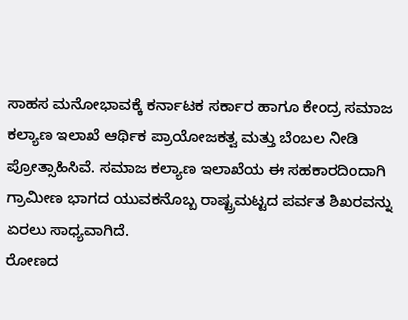ಸಾಹಸ ಮನೋಭಾವಕ್ಕೆ ಕರ್ನಾಟಕ ಸರ್ಕಾರ ಹಾಗೂ ಕೇಂದ್ರ ಸಮಾಜ ಕಲ್ಯಾಣ ಇಲಾಖೆ ಆರ್ಥಿಕ ಪ್ರಾಯೋಜಕತ್ವ ಮತ್ತು ಬೆಂಬಲ ನೀಡಿ ಪ್ರೋತ್ಸಾಹಿಸಿವೆ. ಸಮಾಜ ಕಲ್ಯಾಣ ಇಲಾಖೆಯ ಈ ಸಹಕಾರದಿಂದಾಗಿ ಗ್ರಾಮೀಣ ಭಾಗದ ಯುವಕನೊಬ್ಬ ರಾಷ್ಟ್ರಮಟ್ಟದ ಪರ್ವತ ಶಿಖರವನ್ನು ಏರಲು ಸಾಧ್ಯವಾಗಿದೆ.
ರೋಣದ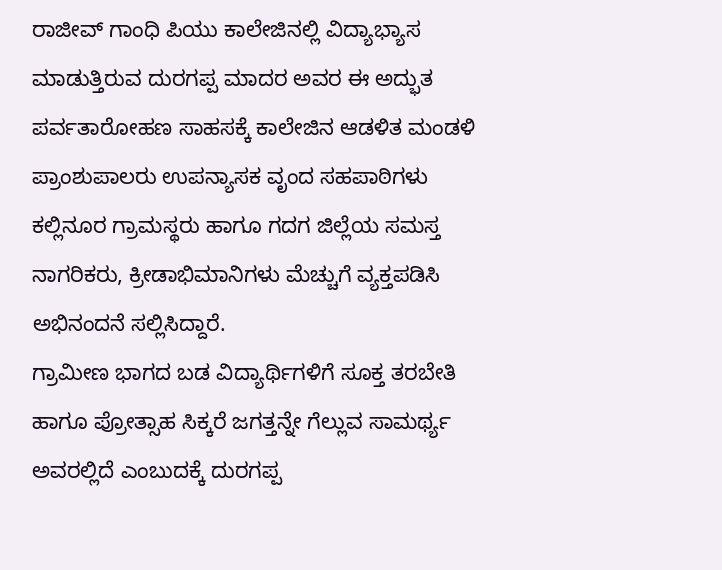ರಾಜೀವ್ ಗಾಂಧಿ ಪಿಯು ಕಾಲೇಜಿನಲ್ಲಿ ವಿದ್ಯಾಭ್ಯಾಸ ಮಾಡುತ್ತಿರುವ ದುರಗಪ್ಪ ಮಾದರ ಅವರ ಈ ಅದ್ಭುತ ಪರ್ವತಾರೋಹಣ ಸಾಹಸಕ್ಕೆ ಕಾಲೇಜಿನ ಆಡಳಿತ ಮಂಡಳಿ ಪ್ರಾಂಶುಪಾಲರು ಉಪನ್ಯಾಸಕ ವೃಂದ ಸಹಪಾಠಿಗಳು ಕಲ್ಲಿನೂರ ಗ್ರಾಮಸ್ಥರು ಹಾಗೂ ಗದಗ ಜಿಲ್ಲೆಯ ಸಮಸ್ತ ನಾಗರಿಕರು, ಕ್ರೀಡಾಭಿಮಾನಿಗಳು ಮೆಚ್ಚುಗೆ ವ್ಯಕ್ತಪಡಿಸಿ ಅಭಿನಂದನೆ ಸಲ್ಲಿಸಿದ್ದಾರೆ.
ಗ್ರಾಮೀಣ ಭಾಗದ ಬಡ ವಿದ್ಯಾರ್ಥಿಗಳಿಗೆ ಸೂಕ್ತ ತರಬೇತಿ ಹಾಗೂ ಪ್ರೋತ್ಸಾಹ ಸಿಕ್ಕರೆ ಜಗತ್ತನ್ನೇ ಗೆಲ್ಲುವ ಸಾಮರ್ಥ್ಯ ಅವರಲ್ಲಿದೆ ಎಂಬುದಕ್ಕೆ ದುರಗಪ್ಪ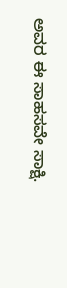ಅವರ ಈ ಸಾಹಸವೇ ಸಾಕ್ಷಿ.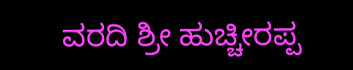ವರದಿ ಶ್ರೀ ಹುಚ್ಚೀರಪ್ಪ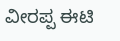ವೀರಪ್ಪ ಈಟಿ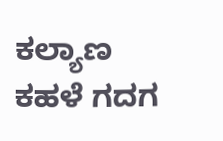ಕಲ್ಯಾಣ ಕಹಳೆ ಗದಗ